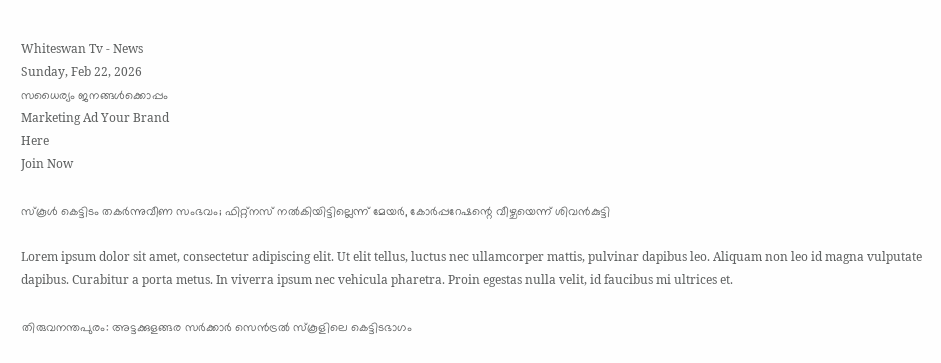Whiteswan Tv - News
Sunday, Feb 22, 2026
സധൈര്യം ജനങ്ങൾക്കൊപ്പം
Marketing Ad Your Brand
Here
Join Now

സ്‌കൂൾ കെട്ടിടം തകർന്നുവീണ സംഭവം; ഫിറ്റ്‌നസ് നൽകിയിട്ടില്ലെന്ന് മേയ‍‍ർ, കോർപ്പറേഷന്റെ വീഴ്ചയെന്ന് ശിവൻകുട്ടി

Lorem ipsum dolor sit amet, consectetur adipiscing elit. Ut elit tellus, luctus nec ullamcorper mattis, pulvinar dapibus leo. Aliquam non leo id magna vulputate dapibus. Curabitur a porta metus. In viverra ipsum nec vehicula pharetra. Proin egestas nulla velit, id faucibus mi ultrices et.

തിരുവനന്തപുരം: അട്ടക്കുളങ്ങര സര്‍ക്കാര്‍ സെന്‍ട്രല്‍ സ്‌കൂളിലെ കെട്ടിടഭാഗം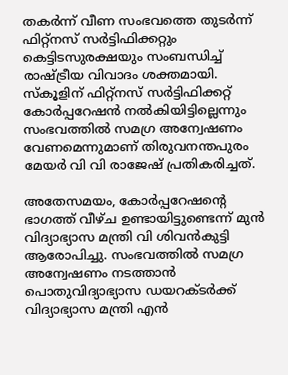തകര്‍ന്ന് വീണ സംഭവത്തെ തുടര്‍ന്ന് ഫിറ്റ്‌നസ് സര്‍ട്ടിഫിക്കറ്റും കെട്ടിടസുരക്ഷയും സംബന്ധിച്ച് രാഷ്ട്രീയ വിവാദം ശക്തമായി. സ്കൂളിന് ഫിറ്റ്‌നസ് സര്‍ട്ടിഫിക്കറ്റ് കോര്‍പ്പറേഷന്‍ നല്‍കിയിട്ടില്ലെന്നും സംഭവത്തില്‍ സമഗ്ര അന്വേഷണം വേണമെന്നുമാണ് തിരുവനന്തപുരം മേയര്‍ വി വി രാജേഷ് പ്രതികരിച്ചത്.

അതേസമയം, കോര്‍പ്പറേഷന്റെ ഭാഗത്ത് വീഴ്ച ഉണ്ടായിട്ടുണ്ടെന്ന് മുന്‍ വിദ്യാഭ്യാസ മന്ത്രി വി ശിവൻകുട്ടി ആരോപിച്ചു. സംഭവത്തില്‍ സമഗ്ര അന്വേഷണം നടത്താന്‍ പൊതുവിദ്യാഭ്യാസ ഡയറക്ടര്‍ക്ക് വിദ്യാഭ്യാസ മന്ത്രി എൻ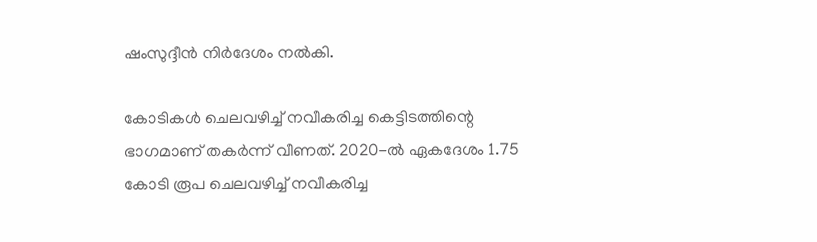ഷംസുദ്ദീന്‍ നിര്‍ദേശം നല്‍കി.

കോടികള്‍ ചെലവഴിച്ച് നവീകരിച്ച കെട്ടിടത്തിന്റെ ഭാഗമാണ് തകര്‍ന്ന് വീണത്. 2020-ല്‍ ഏകദേശം 1.75 കോടി രൂപ ചെലവഴിച്ച് നവീകരിച്ച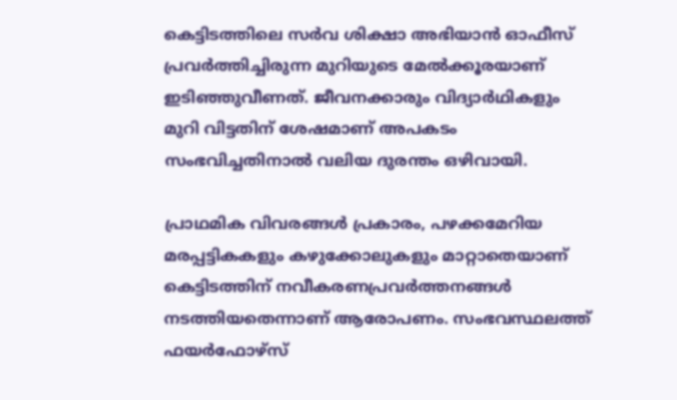കെട്ടിടത്തിലെ സര്‍വ ശിക്ഷാ അഭിയാന്‍ ഓഫീസ് പ്രവര്‍ത്തിച്ചിരുന്ന മുറിയുടെ മേല്‍ക്കൂരയാണ് ഇടിഞ്ഞുവീണത്. ജീവനക്കാരും വിദ്യാര്‍ഥികളും മുറി വിട്ടതിന് ശേഷമാണ് അപകടം സംഭവിച്ചതിനാല്‍ വലിയ ദുരന്തം ഒഴിവായി.

പ്രാഥമിക വിവരങ്ങള്‍ പ്രകാരം, പഴക്കമേറിയ മരപ്പട്ടികകളും കഴുക്കോലുകളും മാറ്റാതെയാണ് കെട്ടിടത്തിന് നവീകരണപ്രവര്‍ത്തനങ്ങള്‍ നടത്തിയതെന്നാണ് ആരോപണം. സംഭവസ്ഥലത്ത് ഫയര്‍ഫോഴ്‌സ്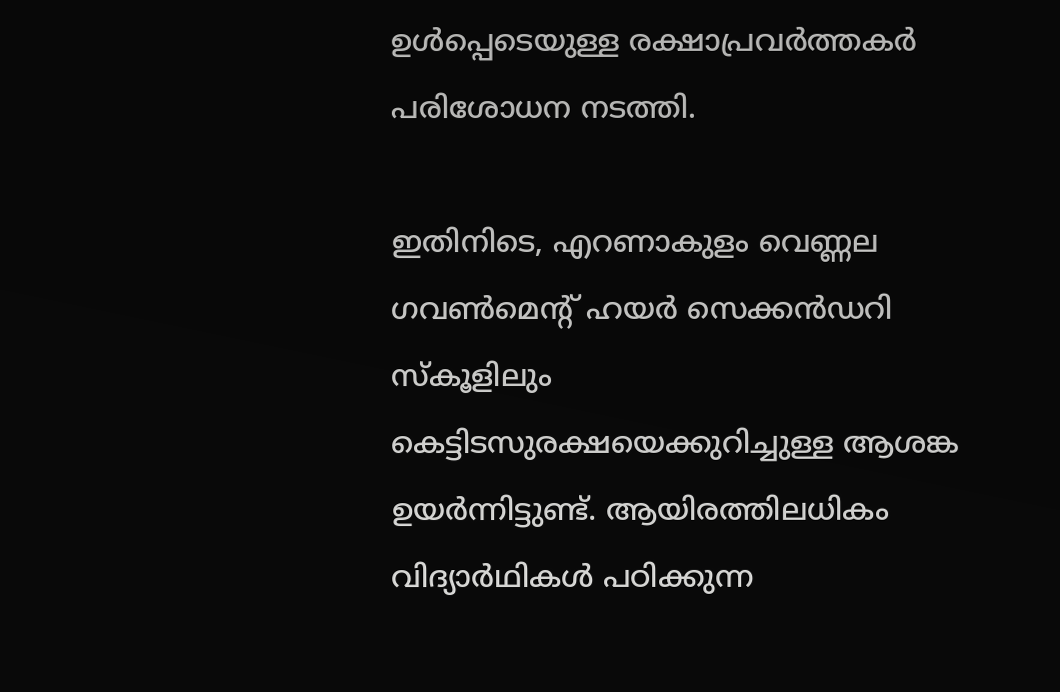ഉള്‍പ്പെടെയുള്ള രക്ഷാപ്രവര്‍ത്തകര്‍ പരിശോധന നടത്തി.

ഇതിനിടെ, എറണാകുളം വെണ്ണല ഗവണ്‍മെന്റ് ഹയര്‍ സെക്കന്‍ഡറി സ്‌കൂളിലും കെട്ടിടസുരക്ഷയെക്കുറിച്ചുള്ള ആശങ്ക ഉയര്‍ന്നിട്ടുണ്ട്. ആയിരത്തിലധികം വിദ്യാര്‍ഥികള്‍ പഠിക്കുന്ന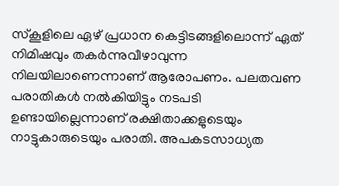സ്കൂളിലെ ഏഴ് പ്രധാന കെട്ടിടങ്ങളിലൊന്ന് ഏത് നിമിഷവും തകര്‍ന്നുവീഴാവുന്ന നിലയിലാണെന്നാണ് ആരോപണം. പലതവണ പരാതികള്‍ നല്‍കിയിട്ടും നടപടി ഉണ്ടായില്ലെന്നാണ് രക്ഷിതാക്കളുടെയും നാട്ടുകാരുടെയും പരാതി. അപകടസാധ്യത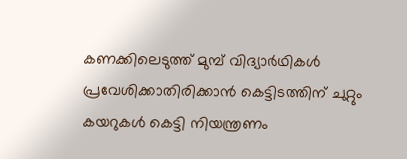കണക്കിലെടുത്ത് മുമ്പ് വിദ്യാര്‍ഥികള്‍ പ്രവേശിക്കാതിരിക്കാന്‍ കെട്ടിടത്തിന് ചുറ്റും കയറുകള്‍ കെട്ടി നിയന്ത്രണം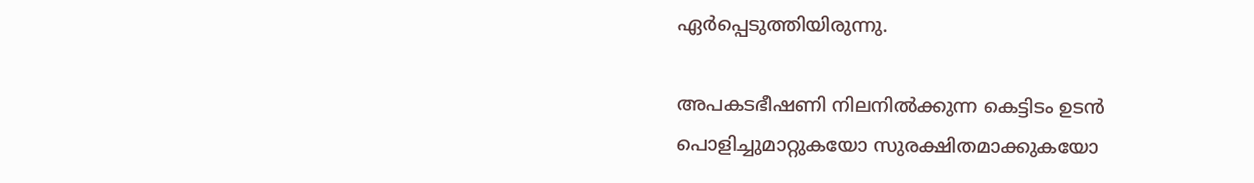ഏര്‍പ്പെടുത്തിയിരുന്നു.

അപകടഭീഷണി നിലനില്‍ക്കുന്ന കെട്ടിടം ഉടന്‍ പൊളിച്ചുമാറ്റുകയോ സുരക്ഷിതമാക്കുകയോ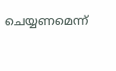ചെയ്യണമെന്ന്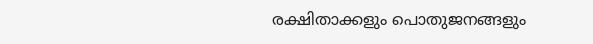രക്ഷിതാക്കളും പൊതുജനങ്ങളും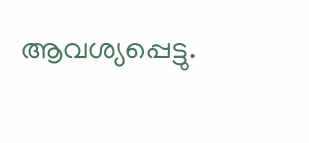ആവശ്യപ്പെട്ടു.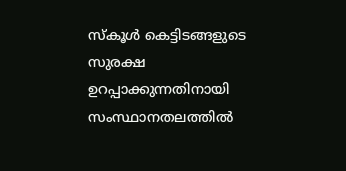സ്കൂള്‍ കെട്ടിടങ്ങളുടെ സുരക്ഷ ഉറപ്പാക്കുന്നതിനായി സംസ്ഥാനതലത്തില്‍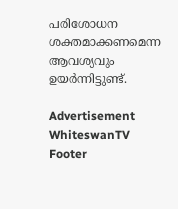പരിശോധന ശക്തമാക്കണമെന്ന ആവശ്യവും ഉയര്‍ന്നിട്ടുണ്ട്.

Advertisement
WhiteswanTV Footer